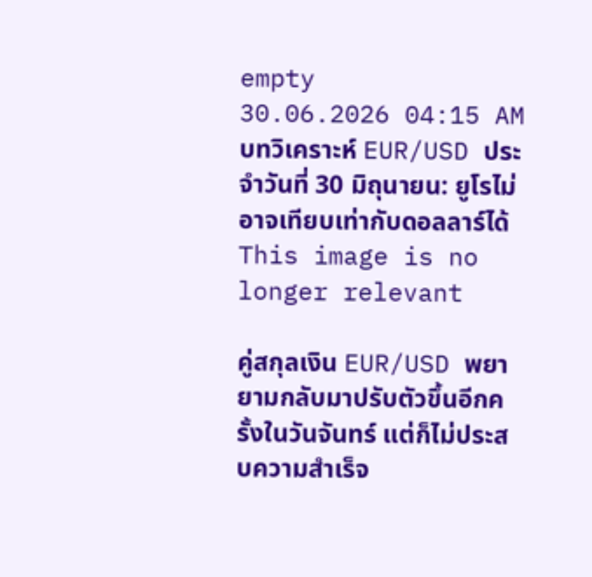empty
30.06.2026 04:15 AM
บทวิเคราะห์ EUR/USD ประจำวันที่ 30 มิถุนายน: ยูโรไม่อาจเทียบเท่ากับดอลลาร์ได้
This image is no longer relevant

คู่สกุลเงิน EUR/USD พยายามกลับมาปรับตัวขึ้นอีกครั้งในวันจันทร์ แต่ก็ไม่ประสบความสำเร็จ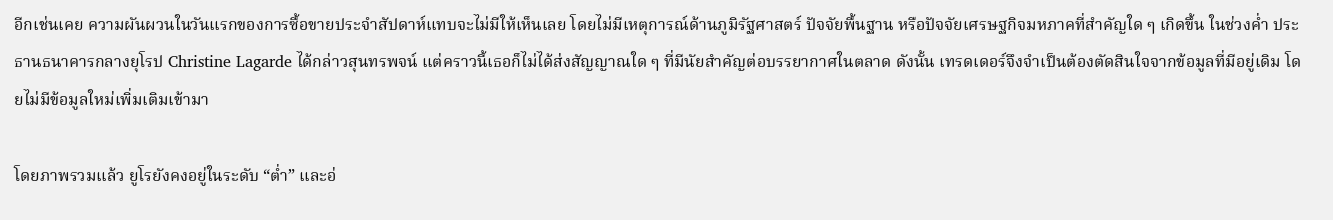อีกเช่นเคย ความผันผวนในวันแรกของการซื้อขายประจำสัปดาห์แทบจะไม่มีให้เห็นเลย โดยไม่มีเหตุการณ์ด้านภูมิรัฐศาสตร์ ปัจจัยพื้นฐาน หรือปัจจัยเศรษฐกิจมหภาคที่สำคัญใด ๆ เกิดขึ้น ในช่วงค่ำ ประธานธนาคารกลางยุโรป Christine Lagarde ได้กล่าวสุนทรพจน์ แต่คราวนี้เธอก็ไม่ได้ส่งสัญญาณใด ๆ ที่มีนัยสำคัญต่อบรรยากาศในตลาด ดังนั้น เทรดเดอร์จึงจำเป็นต้องตัดสินใจจากข้อมูลที่มีอยู่เดิม โดยไม่มีข้อมูลใหม่เพิ่มเติมเข้ามา

โดยภาพรวมแล้ว ยูโรยังคงอยู่ในระดับ “ต่ำ” และอ่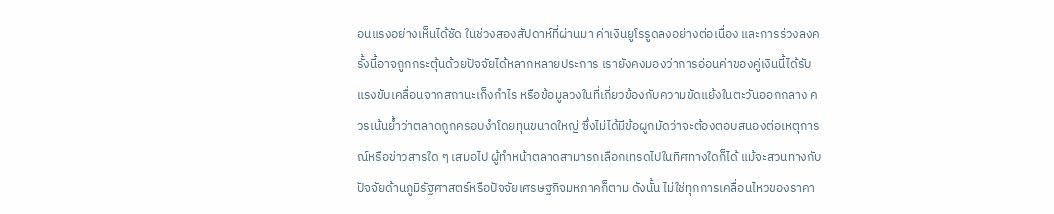อนแรงอย่างเห็นได้ชัด ในช่วงสองสัปดาห์ที่ผ่านมา ค่าเงินยูโรรูดลงอย่างต่อเนื่อง และการร่วงลงครั้งนี้อาจถูกกระตุ้นด้วยปัจจัยได้หลากหลายประการ เรายังคงมองว่าการอ่อนค่าของคู่เงินนี้ได้รับแรงขับเคลื่อนจากสถานะเก็งกำไร หรือข้อมูลวงในที่เกี่ยวข้องกับความขัดแย้งในตะวันออกกลาง ควรเน้นย้ำว่าตลาดถูกครอบงำโดยทุนขนาดใหญ่ ซึ่งไม่ได้มีข้อผูกมัดว่าจะต้องตอบสนองต่อเหตุการณ์หรือข่าวสารใด ๆ เสมอไป ผู้ทำหน้าตลาดสามารถเลือกเทรดไปในทิศทางใดก็ได้ แม้จะสวนทางกับปัจจัยด้านภูมิรัฐศาสตร์หรือปัจจัยเศรษฐกิจมหภาคก็ตาม ดังนั้น ไม่ใช่ทุกการเคลื่อนไหวของราคา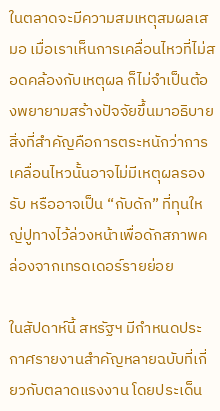ในตลาดจะมีความสมเหตุสมผลเสมอ เมื่อเราเห็นการเคลื่อนไหวที่ไม่สอดคล้องกับเหตุผล ก็ไม่จำเป็นต้องพยายามสร้างปัจจัยขึ้นมาอธิบาย สิ่งที่สำคัญคือการตระหนักว่าการเคลื่อนไหวนั้นอาจไม่มีเหตุผลรองรับ หรืออาจเป็น “กับดัก” ที่ทุนใหญ่ปูทางไว้ล่วงหน้าเพื่อดักสภาพคล่องจากเทรดเดอร์รายย่อย

ในสัปดาห์นี้ สหรัฐฯ มีกำหนดประกาศรายงานสำคัญหลายฉบับที่เกี่ยวกับตลาดแรงงาน โดยประเด็น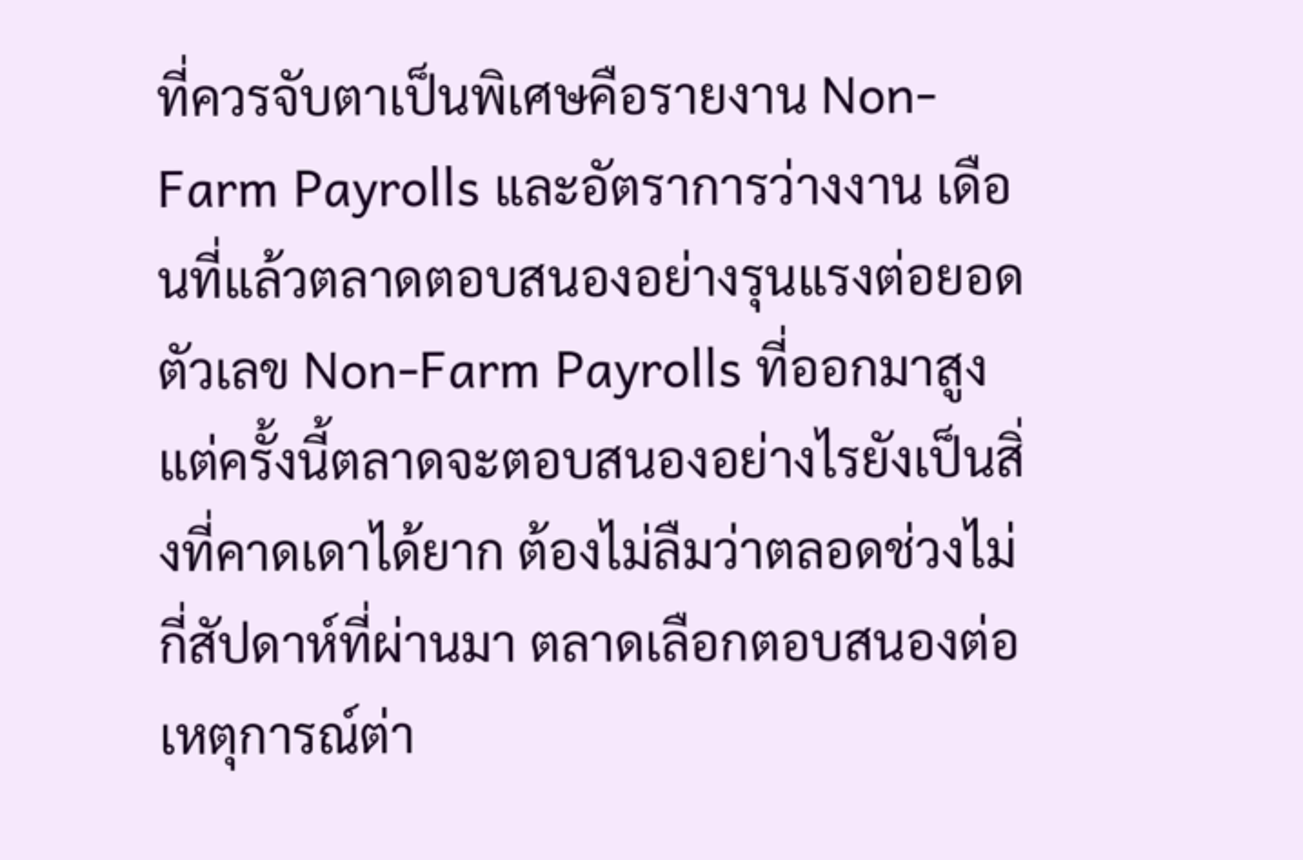ที่ควรจับตาเป็นพิเศษคือรายงาน Non-Farm Payrolls และอัตราการว่างงาน เดือนที่แล้วตลาดตอบสนองอย่างรุนแรงต่อยอดตัวเลข Non-Farm Payrolls ที่ออกมาสูง แต่ครั้งนี้ตลาดจะตอบสนองอย่างไรยังเป็นสิ่งที่คาดเดาได้ยาก ต้องไม่ลืมว่าตลอดช่วงไม่กี่สัปดาห์ที่ผ่านมา ตลาดเลือกตอบสนองต่อเหตุการณ์ต่า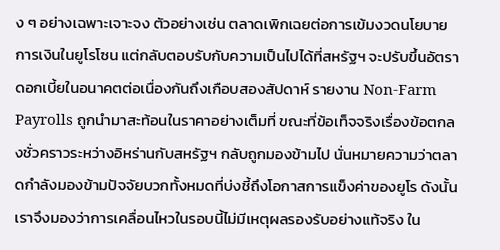ง ๆ อย่างเฉพาะเจาะจง ตัวอย่างเช่น ตลาดเพิกเฉยต่อการเข้มงวดนโยบายการเงินในยูโรโซน แต่กลับตอบรับกับความเป็นไปได้ที่สหรัฐฯ จะปรับขึ้นอัตราดอกเบี้ยในอนาคตต่อเนื่องกันถึงเกือบสองสัปดาห์ รายงาน Non-Farm Payrolls ถูกนำมาสะท้อนในราคาอย่างเต็มที่ ขณะที่ข้อเท็จจริงเรื่องข้อตกลงชั่วคราวระหว่างอิหร่านกับสหรัฐฯ กลับถูกมองข้ามไป นั่นหมายความว่าตลาดกำลังมองข้ามปัจจัยบวกทั้งหมดที่บ่งชี้ถึงโอกาสการแข็งค่าของยูโร ดังนั้น เราจึงมองว่าการเคลื่อนไหวในรอบนี้ไม่มีเหตุผลรองรับอย่างแท้จริง ใน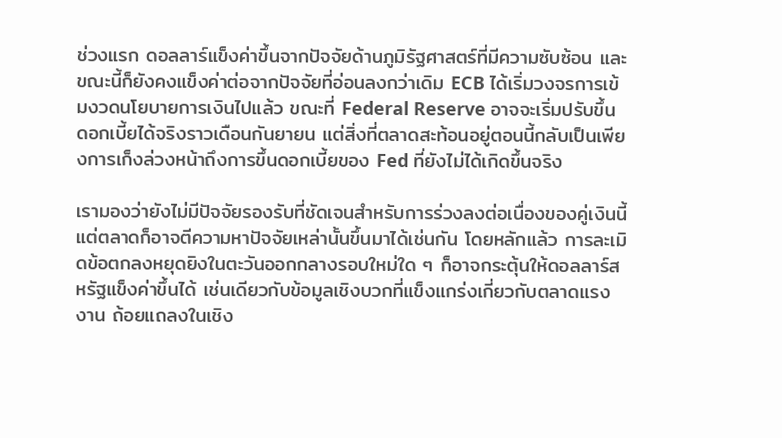ช่วงแรก ดอลลาร์แข็งค่าขึ้นจากปัจจัยด้านภูมิรัฐศาสตร์ที่มีความซับซ้อน และขณะนี้ก็ยังคงแข็งค่าต่อจากปัจจัยที่อ่อนลงกว่าเดิม ECB ได้เริ่มวงจรการเข้มงวดนโยบายการเงินไปแล้ว ขณะที่ Federal Reserve อาจจะเริ่มปรับขึ้นดอกเบี้ยได้จริงราวเดือนกันยายน แต่สิ่งที่ตลาดสะท้อนอยู่ตอนนี้กลับเป็นเพียงการเก็งล่วงหน้าถึงการขึ้นดอกเบี้ยของ Fed ที่ยังไม่ได้เกิดขึ้นจริง

เรามองว่ายังไม่มีปัจจัยรองรับที่ชัดเจนสำหรับการร่วงลงต่อเนื่องของคู่เงินนี้ แต่ตลาดก็อาจตีความหาปัจจัยเหล่านั้นขึ้นมาได้เช่นกัน โดยหลักแล้ว การละเมิดข้อตกลงหยุดยิงในตะวันออกกลางรอบใหม่ใด ๆ ก็อาจกระตุ้นให้ดอลลาร์สหรัฐแข็งค่าขึ้นได้ เช่นเดียวกับข้อมูลเชิงบวกที่แข็งแกร่งเกี่ยวกับตลาดแรงงาน ถ้อยแถลงในเชิง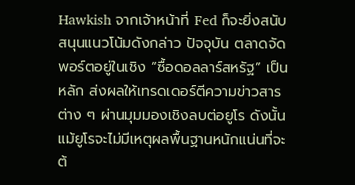Hawkish จากเจ้าหน้าที่ Fed ก็จะยิ่งสนับสนุนแนวโน้มดังกล่าว ปัจจุบัน ตลาดจัดพอร์ตอยู่ในเชิง “ซื้อดอลลาร์สหรัฐ” เป็นหลัก ส่งผลให้เทรดเดอร์ตีความข่าวสารต่าง ๆ ผ่านมุมมองเชิงลบต่อยูโร ดังนั้น แม้ยูโรจะไม่มีเหตุผลพื้นฐานหนักแน่นที่จะต้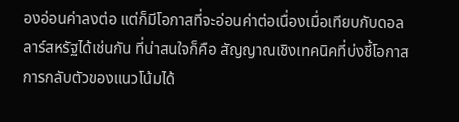องอ่อนค่าลงต่อ แต่ก็มีโอกาสที่จะอ่อนค่าต่อเนื่องเมื่อเทียบกับดอลลาร์สหรัฐได้เช่นกัน ที่น่าสนใจก็คือ สัญญาณเชิงเทคนิคที่บ่งชี้โอกาสการกลับตัวของแนวโน้มได้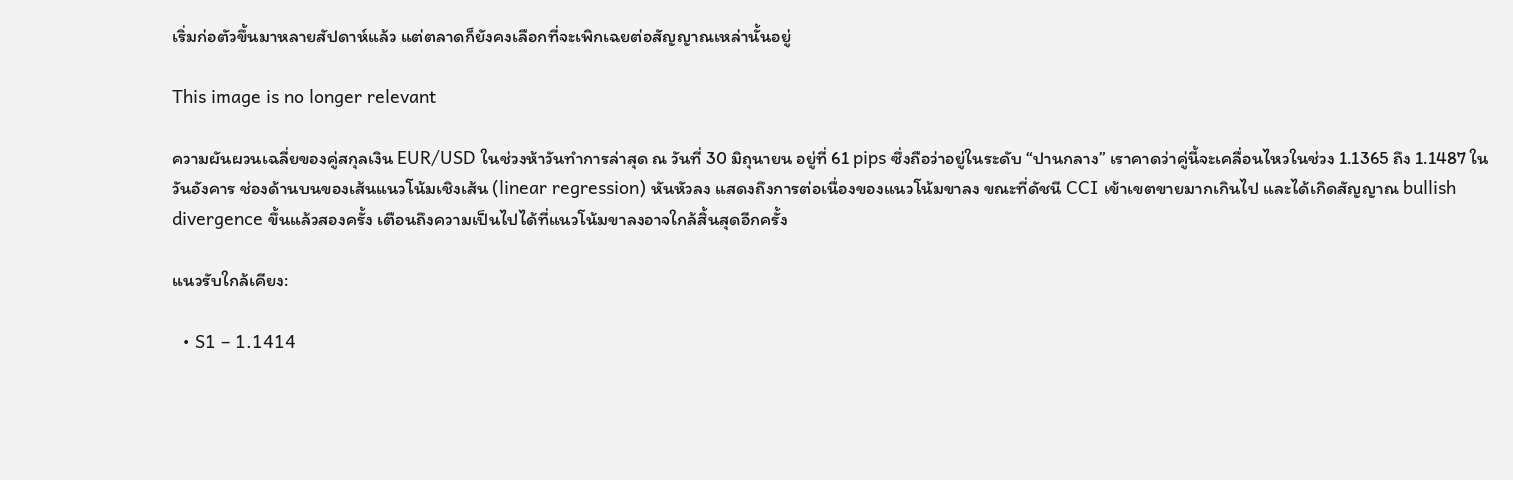เริ่มก่อตัวขึ้นมาหลายสัปดาห์แล้ว แต่ตลาดก็ยังคงเลือกที่จะเพิกเฉยต่อสัญญาณเหล่านั้นอยู่

This image is no longer relevant

ความผันผวนเฉลี่ยของคู่สกุลเงิน EUR/USD ในช่วงห้าวันทำการล่าสุด ณ วันที่ 30 มิถุนายน อยู่ที่ 61 pips ซึ่งถือว่าอยู่ในระดับ “ปานกลาง” เราคาดว่าคู่นี้จะเคลื่อนไหวในช่วง 1.1365 ถึง 1.1487 ในวันอังคาร ช่องด้านบนของเส้นแนวโน้มเชิงเส้น (linear regression) หันหัวลง แสดงถึงการต่อเนื่องของแนวโน้มขาลง ขณะที่ดัชนี CCI เข้าเขตขายมากเกินไป และได้เกิดสัญญาณ bullish divergence ขึ้นแล้วสองครั้ง เตือนถึงความเป็นไปได้ที่แนวโน้มขาลงอาจใกล้สิ้นสุดอีกครั้ง

แนวรับใกล้เคียง:

  • S1 – 1.1414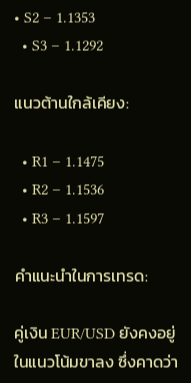• S2 – 1.1353
  • S3 – 1.1292

แนวต้านใกล้เคียง:

  • R1 – 1.1475
  • R2 – 1.1536
  • R3 – 1.1597

คำแนะนำในการเทรด:

คู่เงิน EUR/USD ยังคงอยู่ในแนวโน้มขาลง ซึ่งคาดว่า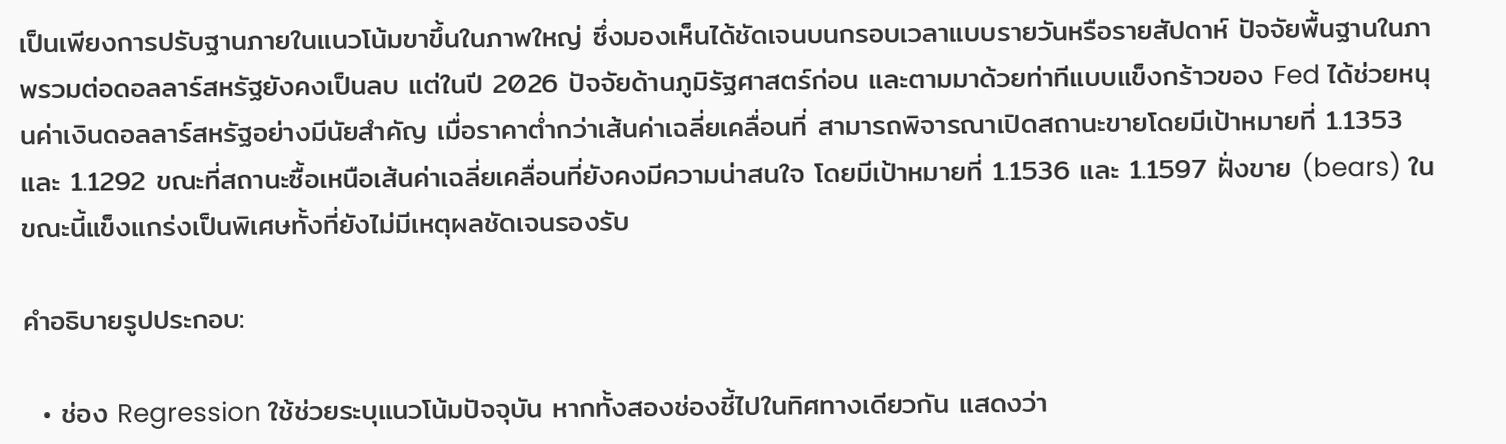เป็นเพียงการปรับฐานภายในแนวโน้มขาขึ้นในภาพใหญ่ ซึ่งมองเห็นได้ชัดเจนบนกรอบเวลาแบบรายวันหรือรายสัปดาห์ ปัจจัยพื้นฐานในภาพรวมต่อดอลลาร์สหรัฐยังคงเป็นลบ แต่ในปี 2026 ปัจจัยด้านภูมิรัฐศาสตร์ก่อน และตามมาด้วยท่าทีแบบแข็งกร้าวของ Fed ได้ช่วยหนุนค่าเงินดอลลาร์สหรัฐอย่างมีนัยสำคัญ เมื่อราคาต่ำกว่าเส้นค่าเฉลี่ยเคลื่อนที่ สามารถพิจารณาเปิดสถานะขายโดยมีเป้าหมายที่ 1.1353 และ 1.1292 ขณะที่สถานะซื้อเหนือเส้นค่าเฉลี่ยเคลื่อนที่ยังคงมีความน่าสนใจ โดยมีเป้าหมายที่ 1.1536 และ 1.1597 ฝั่งขาย (bears) ในขณะนี้แข็งแกร่งเป็นพิเศษทั้งที่ยังไม่มีเหตุผลชัดเจนรองรับ

คำอธิบายรูปประกอบ:

  • ช่อง Regression ใช้ช่วยระบุแนวโน้มปัจจุบัน หากทั้งสองช่องชี้ไปในทิศทางเดียวกัน แสดงว่า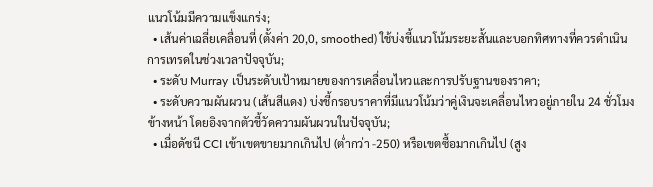แนวโน้มมีความแข็งแกร่ง;
  • เส้นค่าเฉลี่ยเคลื่อนที่ (ตั้งค่า 20,0, smoothed) ใช้บ่งชี้แนวโน้มระยะสั้นและบอกทิศทางที่ควรดำเนินการเทรดในช่วงเวลาปัจจุบัน;
  • ระดับ Murray เป็นระดับเป้าหมายของการเคลื่อนไหวและการปรับฐานของราคา;
  • ระดับความผันผวน (เส้นสีแดง) บ่งชี้กรอบราคาที่มีแนวโน้มว่าคู่เงินจะเคลื่อนไหวอยู่ภายใน 24 ชั่วโมงข้างหน้า โดยอิงจากตัวชี้วัดความผันผวนในปัจจุบัน;
  • เมื่อดัชนี CCI เข้าเขตขายมากเกินไป (ต่ำกว่า -250) หรือเขตซื้อมากเกินไป (สูง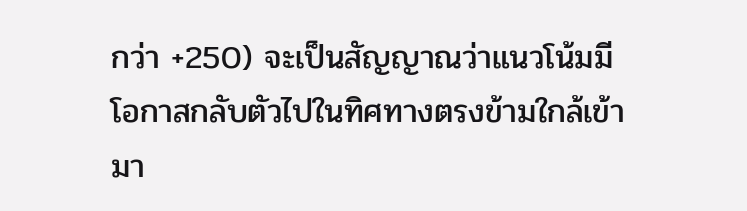กว่า +250) จะเป็นสัญญาณว่าแนวโน้มมีโอกาสกลับตัวไปในทิศทางตรงข้ามใกล้เข้ามา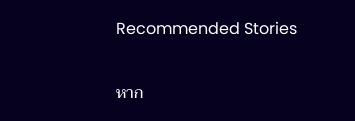Recommended Stories

หาก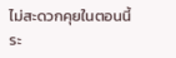ไม่สะดวกคุยในตอนนี้
ระ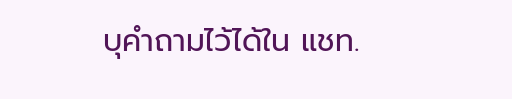บุคำถามไว้ได้ใน แชท.